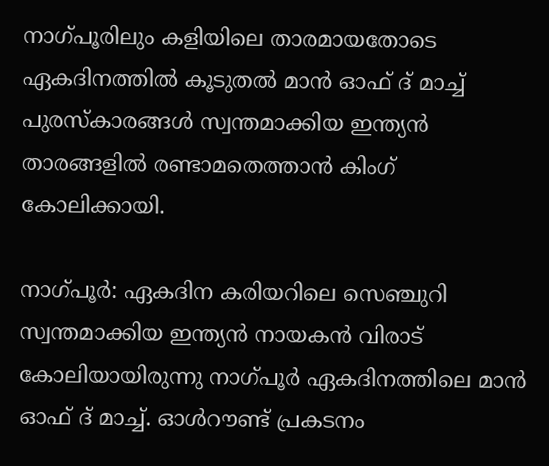നാഗ്‌പൂരിലും കളിയിലെ താരമായതോടെ ഏകദിനത്തില്‍ കൂടുതല്‍ മാന്‍ ഓഫ് ദ് മാച്ച് പുരസ്‌കാരങ്ങള്‍ സ്വന്തമാക്കിയ ഇന്ത്യന്‍ താരങ്ങളില്‍ രണ്ടാമതെത്താന്‍ കിംഗ് കോലിക്കായി.

നാഗ്‌പൂര്‍: ഏകദിന കരിയറിലെ സെഞ്ചുറി സ്വന്തമാക്കിയ ഇന്ത്യന്‍ നായകന്‍ വിരാട് കോലിയായിരുന്നു നാഗ്‌പൂര്‍ ഏകദിനത്തിലെ മാന്‍ ഓഫ് ദ് മാച്ച്. ഓള്‍റൗണ്ട് പ്രകടനം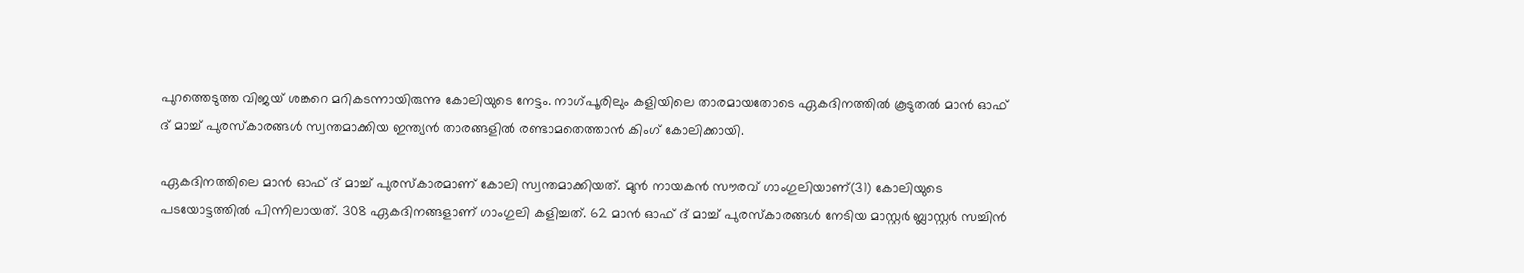പുറത്തെടുത്ത വിജയ് ശങ്കറെ മറികടന്നായിരുന്നു കോലിയുടെ നേട്ടം. നാഗ്‌പൂരിലും കളിയിലെ താരമായതോടെ ഏകദിനത്തില്‍ കൂടുതല്‍ മാന്‍ ഓഫ് ദ് മാച്ച് പുരസ്‌കാരങ്ങള്‍ സ്വന്തമാക്കിയ ഇന്ത്യന്‍ താരങ്ങളില്‍ രണ്ടാമതെത്താന്‍ കിംഗ് കോലിക്കായി.

ഏകദിനത്തിലെ മാന്‍ ഓഫ് ദ് മാച്ച് പുരസ്‌കാരമാണ് കോലി സ്വന്തമാക്കിയത്. മുന്‍ നായകന്‍ സൗരവ് ഗാംഗുലിയാണ്(31) കോലിയുടെ പടയോട്ടത്തില്‍ പിന്നിലായത്. 308 ഏകദിനങ്ങളാണ് ഗാംഗുലി കളിച്ചത്. 62 മാന്‍ ഓഫ് ദ് മാച്ച് പുരസ്‌കാരങ്ങള്‍ നേടിയ മാസ്റ്റര്‍ ബ്ലാസ്റ്റര്‍ സച്ചിന്‍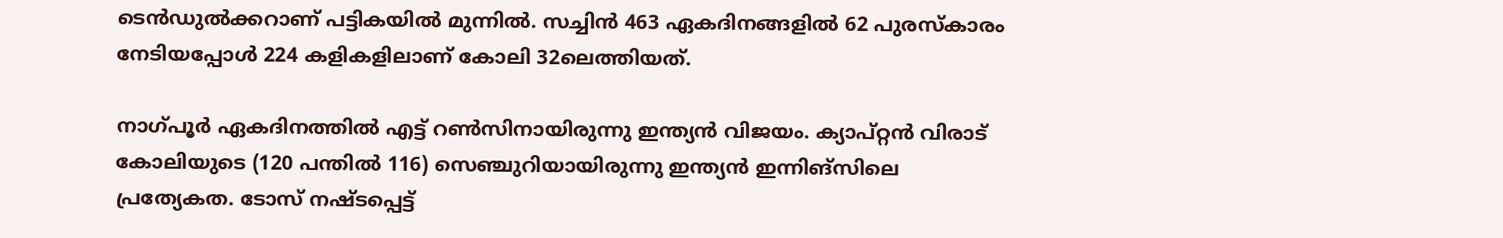ടെന്‍ഡുല്‍ക്കറാണ് പട്ടികയില്‍ മുന്നില്‍. സച്ചിന്‍ 463 ഏകദിനങ്ങളില്‍ 62 പുരസ്‌കാരം നേടിയപ്പോള്‍ 224 കളികളിലാണ് കോലി 32ലെത്തിയത്.

നാഗ്‌പൂര്‍ ഏകദിനത്തില്‍ എട്ട് റണ്‍സിനായിരുന്നു ഇന്ത്യന്‍ വിജയം. ക്യാപ്റ്റന്‍ വിരാട് കോലിയുടെ (120 പന്തില്‍ 116) സെഞ്ചുറിയായിരുന്നു ഇന്ത്യന്‍ ഇന്നിങ്‌സിലെ പ്രത്യേകത. ടോസ് നഷ്ടപ്പെട്ട്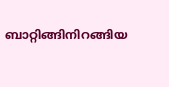ബാറ്റിങ്ങിനിറങ്ങിയ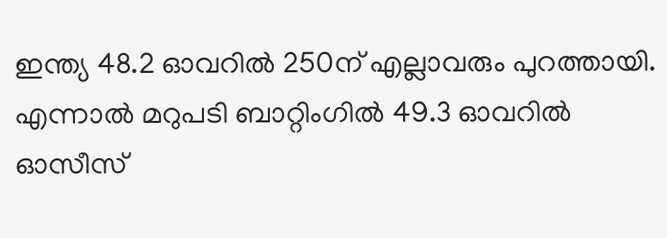ഇന്ത്യ 48.2 ഓവറില്‍ 250ന് എല്ലാവരും പുറത്തായി. എന്നാല്‍ മറുപടി ബാറ്റിംഗില്‍ 49.3 ഓവറില്‍ ഓസീസ്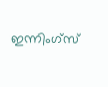ഇന്നിംഗ്സ്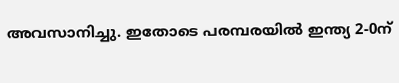അവസാനിച്ചു. ഇതോടെ പരമ്പരയില്‍ ഇന്ത്യ 2-0ന്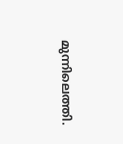മുന്നിലെത്തി.